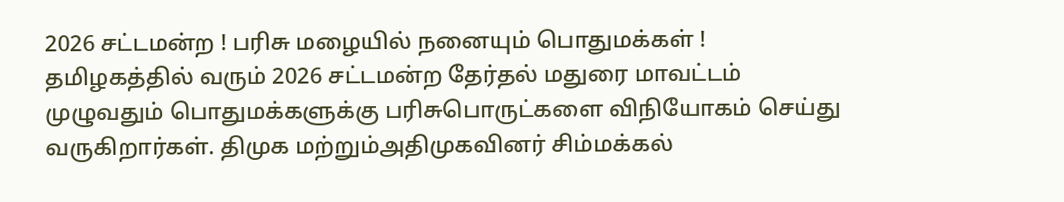2026 சட்டமன்ற ! பரிசு மழையில் நனையும் பொதுமக்கள் !
தமிழகத்தில் வரும் 2026 சட்டமன்ற தேர்தல் மதுரை மாவட்டம் முழுவதும் பொதுமக்களுக்கு பரிசுபொருட்களை விநியோகம் செய்து வருகிறார்கள். திமுக மற்றும்அதிமுகவினர் சிம்மக்கல்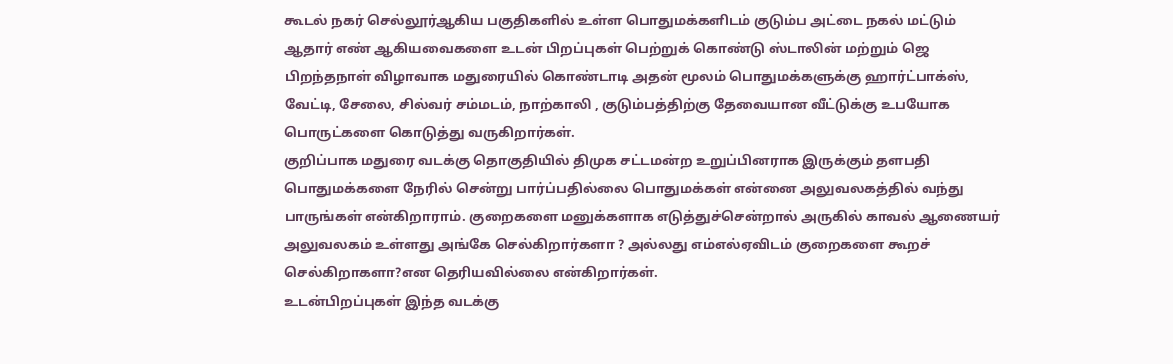கூடல் நகர் செல்லூர்ஆகிய பகுதிகளில் உள்ள பொதுமக்களிடம் குடும்ப அட்டை நகல் மட்டும் ஆதார் எண் ஆகியவைகளை உடன் பிறப்புகள் பெற்றுக் கொண்டு ஸ்டாலின் மற்றும் ஜெ பிறந்தநாள் விழாவாக மதுரையில் கொண்டாடி அதன் மூலம் பொதுமக்களுக்கு ஹார்ட்பாக்ஸ், வேட்டி, சேலை, சில்வர் சம்மடம், நாற்காலி , குடும்பத்திற்கு தேவையான வீட்டுக்கு உபயோக பொருட்களை கொடுத்து வருகிறார்கள்.
குறிப்பாக மதுரை வடக்கு தொகுதியில் திமுக சட்டமன்ற உறுப்பினராக இருக்கும் தளபதி பொதுமக்களை நேரில் சென்று பார்ப்பதில்லை பொதுமக்கள் என்னை அலுவலகத்தில் வந்து பாருங்கள் என்கிறாராம். குறைகளை மனுக்களாக எடுத்துச்சென்றால் அருகில் காவல் ஆணையர் அலுவலகம் உள்ளது அங்கே செல்கிறார்களா ? அல்லது எம்எல்ஏவிடம் குறைகளை கூறச் செல்கிறாகளா?என தெரியவில்லை என்கிறார்கள்.
உடன்பிறப்புகள் இந்த வடக்கு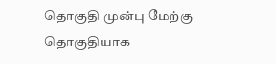தொகுதி முன்பு மேற்கு தொகுதியாக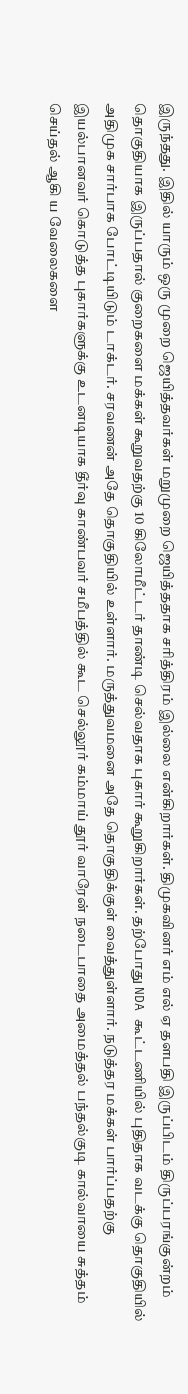இருந்தது. இதில் யாரும் ஒரு முறை ஜெயித்தவர்கள் மறுமுறை ஜெயித்ததாக சரித்திரம் இல்லை என்கிறார்கள். திமுகவினர் எம் எல் ஏ தளபதி இருப்பிடம் திருப்பரங்குன்றம் தொகுதியாக இருப்பதால் குறைகளை மக்கள் கூறுவதற்கு 10 கிலோமீட்டர் தாண்டி செல்வதாக புகார் கூறுகிறார்கள். தற்போது NDA கூட்டணியில் புதிதாக வடக்கு தொகுதியில் அதிமுக சார்பாக போட்டியிடும் டாக்டர். சரவணன் அதே தொகுதியில் உள்ளார். மருத்துவமனை அதே தொகுதிக்குள் வைத்துள்ளார். நடுத்தர மக்கள் பார்ப்பதற்கு இயல்பானவர் கொடுத்த புகார்களுக்கு உடனடியாக தீர்வு காண்பவர் சமீபத்தில் கூட செல்லூர் கம்மாய் தூர் வாரேன் நடைபாதை அமைத்தல் பந்தல்குடி கால்வாயை சுத்தம் செய்தல் ஆகி ய வேலைகளை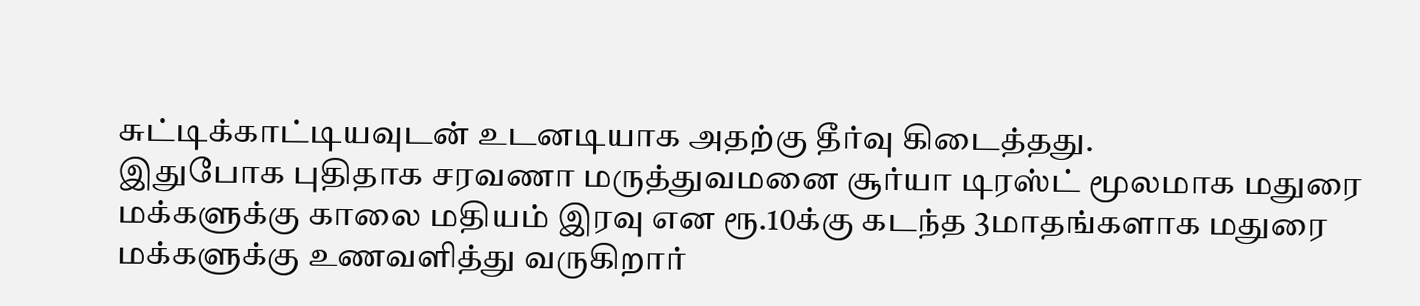சுட்டிக்காட்டியவுடன் உடனடியாக அதற்கு தீர்வு கிடைத்தது.
இதுபோக புதிதாக சரவணா மருத்துவமனை சூர்யா டிரஸ்ட் மூலமாக மதுரை மக்களுக்கு காலை மதியம் இரவு என ரூ.10க்கு கடந்த 3மாதங்களாக மதுரை மக்களுக்கு உணவளித்து வருகிறார்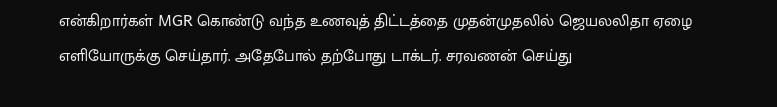என்கிறார்கள் MGR கொண்டு வந்த உணவுத் திட்டத்தை முதன்முதலில் ஜெயலலிதா ஏழை எளியோருக்கு செய்தார். அதேபோல் தற்போது டாக்டர். சரவணன் செய்து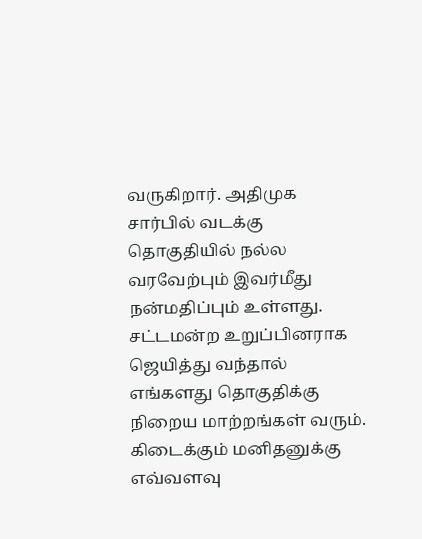வருகிறார். அதிமுக சார்பில் வடக்கு தொகுதியில் நல்ல வரவேற்பும் இவர்மீது நன்மதிப்பும் உள்ளது. சட்டமன்ற உறுப்பினராக ஜெயித்து வந்தால் எங்களது தொகுதிக்கு நிறைய மாற்றங்கள் வரும். கிடைக்கும் மனிதனுக்கு எவ்வளவு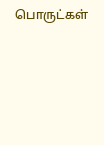பொருட்கள்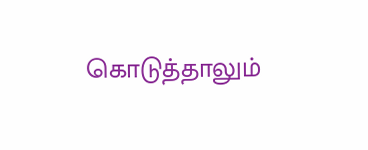கொடுத்தாலும்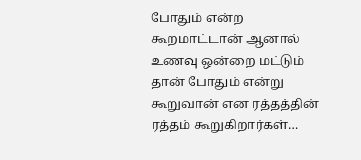போதும் என்ற கூறமாட்டான் ஆனால் உணவு ஒன்றை மட்டும் தான் போதும் என்று கூறுவான் என ரத்தத்தின் ரத்தம் கூறுகிறார்கள்…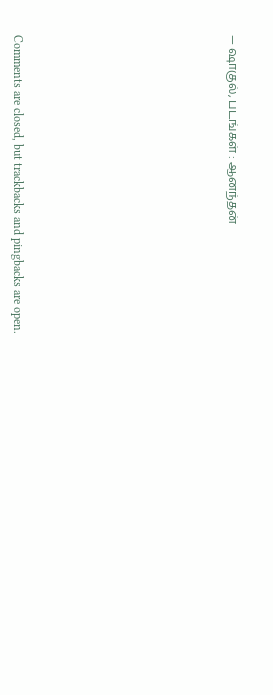— ஷாகுல், படங்கள் : ஆனந்தன்










Comments are closed, but trackbacks and pingbacks are open.